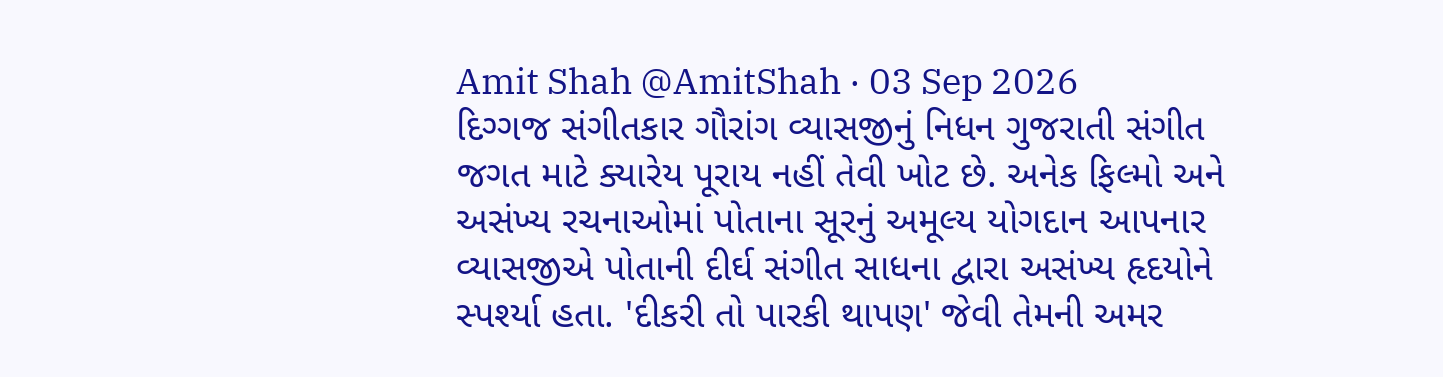Amit Shah @AmitShah · 03 Sep 2026
દિગ્ગજ સંગીતકાર ગૌરાંગ વ્યાસજીનું નિધન ગુજરાતી સંગીત જગત માટે ક્યારેય પૂરાય નહીં તેવી ખોટ છે. અનેક ફિલ્મો અને અસંખ્ય રચનાઓમાં પોતાના સૂરનું અમૂલ્ય યોગદાન આપનાર વ્યાસજીએ પોતાની દીર્ઘ સંગીત સાધના દ્વારા અસંખ્ય હૃદયોને સ્પર્શ્યા હતા. 'દીકરી તો પારકી થાપણ' જેવી તેમની અમર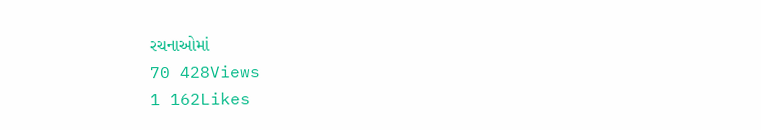રચનાઓમાં
70 428Views
1 162Likes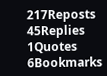217Reposts
45Replies
1Quotes
6Bookmarks